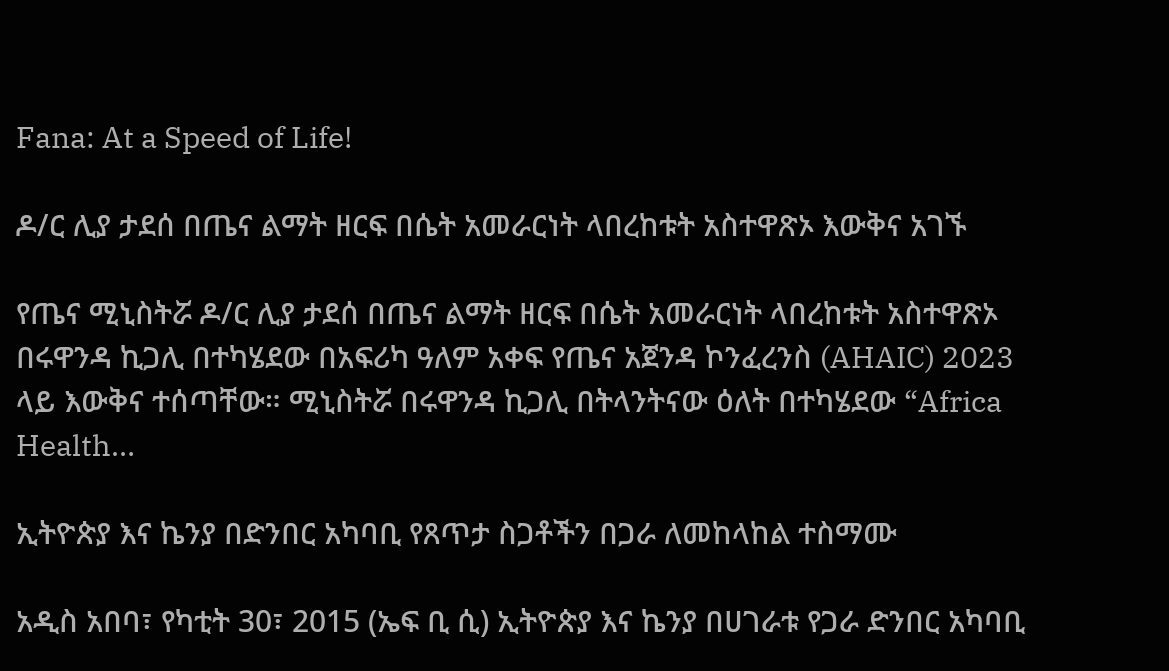Fana: At a Speed of Life!

ዶ/ር ሊያ ታደሰ በጤና ልማት ዘርፍ በሴት አመራርነት ላበረከቱት አስተዋጽኦ እውቅና አገኙ

የጤና ሚኒስትሯ ዶ/ር ሊያ ታደሰ በጤና ልማት ዘርፍ በሴት አመራርነት ላበረከቱት አስተዋጽኦ በሩዋንዳ ኪጋሊ በተካሄደው በአፍሪካ ዓለም አቀፍ የጤና አጀንዳ ኮንፈረንስ (AHAIC) 2023 ላይ እውቅና ተሰጣቸው። ሚኒስትሯ በሩዋንዳ ኪጋሊ በትላንትናው ዕለት በተካሄደው “Africa Health…

ኢትዮጵያ እና ኬንያ በድንበር አካባቢ የጸጥታ ስጋቶችን በጋራ ለመከላከል ተስማሙ

አዲስ አበባ፣ የካቲት 30፣ 2015 (ኤፍ ቢ ሲ) ኢትዮጵያ እና ኬንያ በሀገራቱ የጋራ ድንበር አካባቢ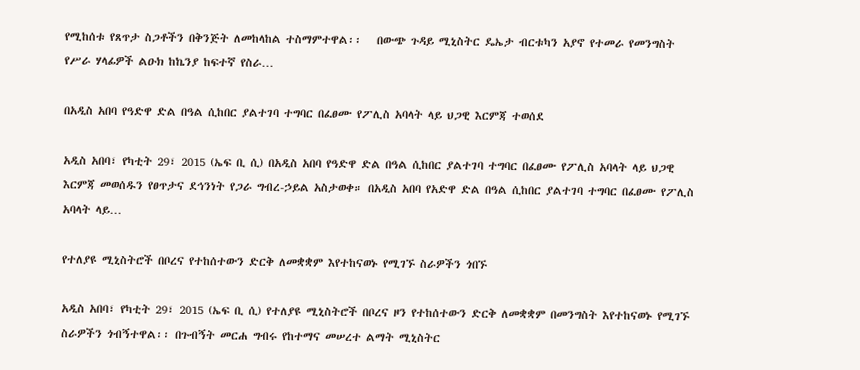የሚከሰቱ የጸጥታ ስጋቶችን በቅንጅት ለመከላከል ተስማምተዋል፡፡   በውጭ ጉዳይ ሚኒስትር ዴኤታ ብርቱካን አያኖ የተመራ የመንግስት የሥራ ሃላፊዎች ልዑክ ከኬንያ ከፍተኛ የስራ…

በአዲስ አበባ የዓድዋ ድል በዓል ሲከበር ያልተገባ ተግባር በፈፀሙ የፖሊስ አባላት ላይ ህጋዊ እርምጃ ተወሰደ

አዲስ አበባ፣ የካቲት 29፣ 2015 (ኤፍ ቢ ሲ) በአዲስ አበባ የዓድዋ ድል በዓል ሲከበር ያልተገባ ተግባር በፈፀሙ የፖሊስ አባላት ላይ ህጋዊ እርምጃ መወሰዱን የፀጥታና ደኅንነት የጋራ ግብረ-ኃይል አስታወቀ። በአዲስ አበባ የአድዋ ድል በዓል ሲከበር ያልተገባ ተግባር በፈፀሙ የፖሊስ አባላት ላይ…

የተለያዩ ሚኒስትሮች በቦረና የተከሰተውን ድርቅ ለመቋቋም እየተከናወኑ የሚገኙ ስራዎችን ጎበኙ

አዲስ አበባ፣ የካቲት 29፣ 2015 (ኤፍ ቢ ሲ) የተለያዩ ሚኒስትሮች በቦረና ዞን የተከሰተውን ድርቅ ለመቋቋም በመንግስት እየተከናወኑ የሚገኙ ስራዎችን ጎብኝተዋል፡፡ በጉብኝት መርሐ ግብሩ የከተማና መሠረተ ልማት ሚኒስትር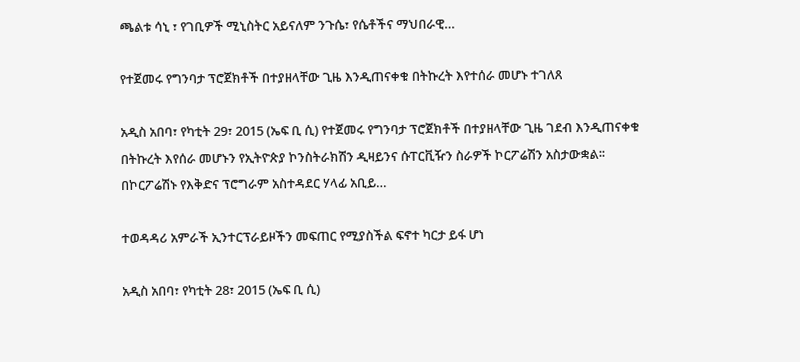ጫልቱ ሳኒ ፣ የገቢዎች ሚኒስትር አይናለም ንጉሴ፣ የሴቶችና ማህበራዊ…

የተጀመሩ የግንባታ ፕሮጀክቶች በተያዘላቸው ጊዜ እንዲጠናቀቁ በትኩረት እየተሰራ መሆኑ ተገለጸ

አዲስ አበባ፣ የካቲት 29፣ 2015 (ኤፍ ቢ ሲ) የተጀመሩ የግንባታ ፕሮጀክቶች በተያዘላቸው ጊዜ ገደብ እንዲጠናቀቁ በትኩረት እየሰራ መሆኑን የኢትዮጵያ ኮንስትራክሽን ዲዛይንና ሱፐርቪዥን ስራዎች ኮርፖሬሽን አስታውቋል፡፡   በኮርፖሬሽኑ የእቅድና ፕሮግራም አስተዳደር ሃላፊ አቢይ…

ተወዳዳሪ አምራች ኢንተርፕራይዞችን መፍጠር የሚያስችል ፍኖተ ካርታ ይፋ ሆነ

አዲስ አበባ፣ የካቲት 28፣ 2015 (ኤፍ ቢ ሲ)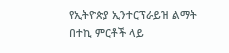የኢትዮጵያ ኢንተርፕራይዝ ልማት በተኪ ምርቶች ላይ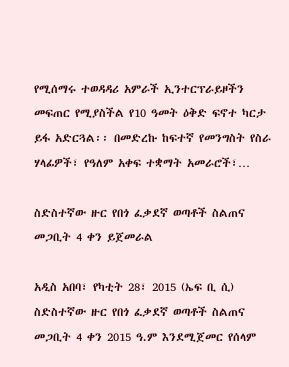የሚሰማሩ ተወዳዳሪ አምራች ኢንተርፕራይዞችን መፍጠር የሚያስችል የ10 ዓመት ዕቅድ ፍኖተ ካርታ ይፋ አድርጓል፡፡ በመድረኩ ከፍተኛ የመንግስት የስራ ሃላፊዎች፣ የዓለም አቀፍ ተቋማት አመራሮች፣…

ስድስተኛው ዙር የበጎ ፈቃደኛ ወጣቶች ስልጠና መጋቢት 4 ቀን ይጀመራል

አዲስ አበባ፣ የካቲት 28፣ 2015 (ኤፍ ቢ ሲ) ስድስተኛው ዙር የበጎ ፈቃደኛ ወጣቶች ስልጠና መጋቢት 4 ቀን 2015 ዓ.ም እንደሚጀመር የሰላም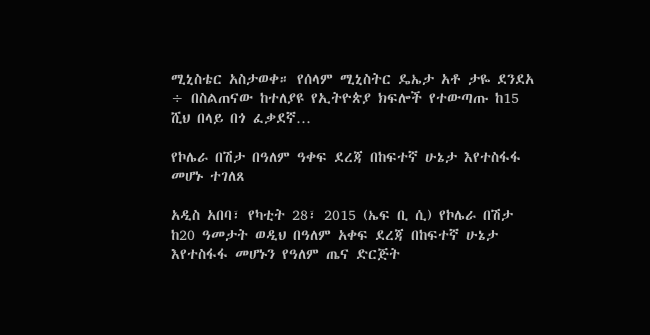ሚኒስቴር አስታወቀ። የሰላም ሚኒስትር ዴኤታ አቶ ታዬ ደንደአ ÷ በስልጠናው ከተለያዩ የኢትዮጵያ ክፍሎች የተውጣጡ ከ15 ሺህ በላይ በጎ ፈቃደኛ…

የኮሌራ በሽታ በዓለም ዓቀፍ ደረጃ በከፍተኛ ሁኔታ እየተስፋፋ መሆኑ ተገለጸ

አዲስ አበባ፣ የካቲት 28፣ 2015 (ኤፍ ቢ ሲ) የኮሌራ በሽታ ከ20 ዓመታት ወዲህ በዓለም አቀፍ ደረጃ በከፍተኛ ሁኔታ እየተስፋፋ መሆኑን የዓለም ጤና ድርጅት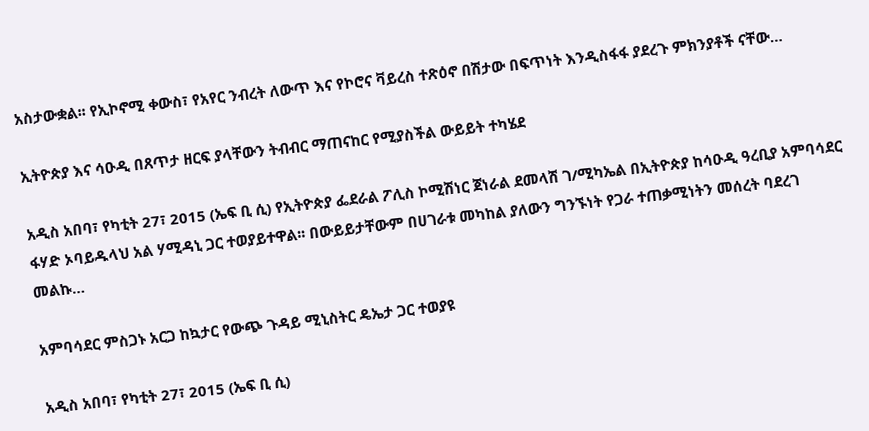አስታውቋል፡፡ የኢኮኖሚ ቀውስ፣ የአየር ንብረት ለውጥ እና የኮሮና ቫይረስ ተጽዕኖ በሽታው በፍጥነት እንዲስፋፋ ያደረጉ ምክንያቶች ናቸው…

ኢትዮጵያ እና ሳዑዲ በጸጥታ ዘርፍ ያላቸውን ትብብር ማጠናከር የሚያስችል ውይይት ተካሄደ

አዲስ አበባ፣ የካቲት 27፣ 2015 (ኤፍ ቢ ሲ) የኢትዮጵያ ፌደራል ፖሊስ ኮሚሽነር ጀነራል ደመላሽ ገ/ሚካኤል በኢትዮጵያ ከሳዑዲ ዓረቢያ አምባሳደር ፋሃድ ኦባይዱላህ አል ሃሚዳኒ ጋር ተወያይተዋል፡፡ በውይይታቸውም በሀገራቱ መካከል ያለውን ግንኙነት የጋራ ተጠቃሚነትን መሰረት ባደረገ መልኩ…

አምባሳደር ምስጋኑ አርጋ ከኳታር የውጭ ጉዳይ ሚኒስትር ዴኤታ ጋር ተወያዩ

አዲስ አበባ፣ የካቲት 27፣ 2015 (ኤፍ ቢ ሲ)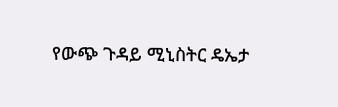የውጭ ጉዳይ ሚኒስትር ዴኤታ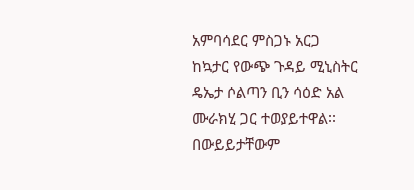አምባሳደር ምስጋኑ አርጋ ከኳታር የውጭ ጉዳይ ሚኒስትር ዴኤታ ሶልጣን ቢን ሳዕድ አል ሙራክሂ ጋር ተወያይተዋል፡፡ በውይይታቸውም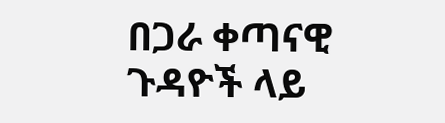በጋራ ቀጣናዊ ጉዳዮች ላይ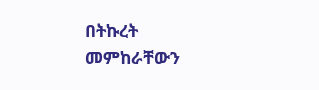በትኩረት መምከራቸውን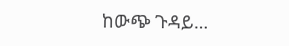ከውጭ ጉዳይ…